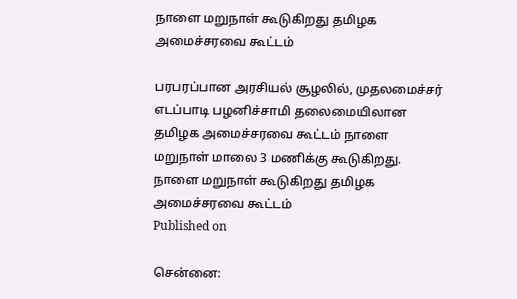நாளை மறுநாள் கூடுகிறது தமிழக அமைச்சரவை கூட்டம்

பரபரப்பான அரசியல் சூழலில், முதலமைச்சர் எடப்பாடி பழனிச்சாமி தலைமையிலான தமிழக அமைச்சரவை கூட்டம் நாளை மறுநாள் மாலை 3 மணிக்கு கூடுகிறது.
நாளை மறுநாள் கூடுகிறது தமிழக அமைச்சரவை கூட்டம்
Published on

சென்னை: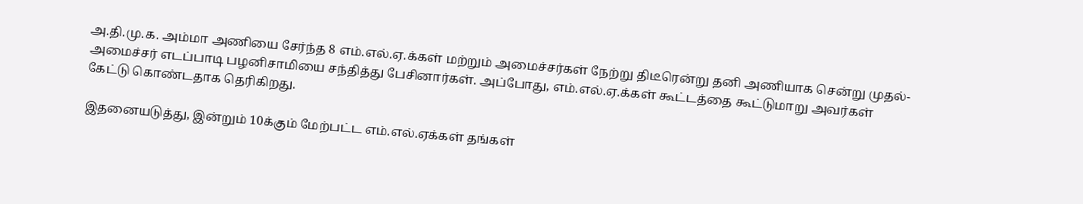அ.தி.மு.க. அம்மா அணியை சேர்ந்த 8 எம்.எல்.ஏ.க்கள் மற்றும் அமைச்சர்கள் நேற்று திடீரென்று தனி அணியாக சென்று முதல்- அமைச்சர் எடப்பாடி பழனிசாமியை சந்தித்து பேசினார்கள். அப்போது, எம்.எல்.ஏ.க்கள் கூட்டத்தை கூட்டுமாறு அவர்கள் கேட்டு கொண்டதாக தெரிகிறது.

இதனையடுத்து, இன்றும் 10க்கும் மேற்பட்ட எம்.எல்.ஏக்கள் தங்கள்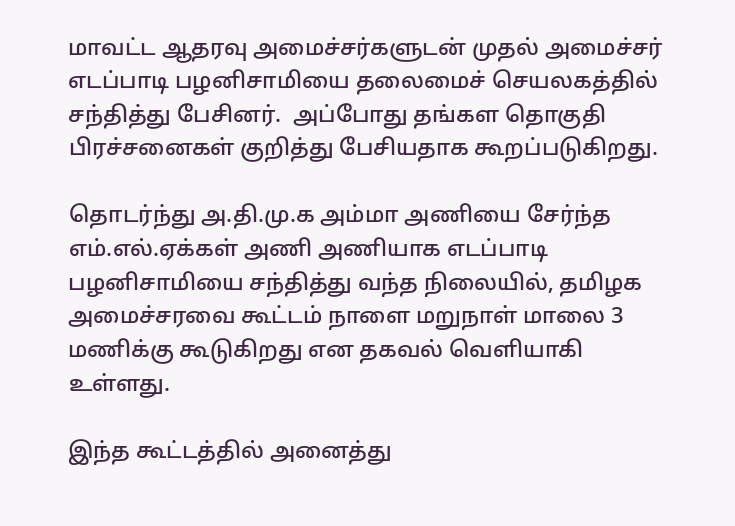மாவட்ட ஆதரவு அமைச்சர்களுடன் முதல் அமைச்சர் எடப்பாடி பழனிசாமியை தலைமைச் செயலகத்தில் சந்தித்து பேசினர்.  அப்போது தங்கள தொகுதி பிரச்சனைகள் குறித்து பேசியதாக கூறப்படுகிறது.

தொடர்ந்து அ.தி.மு.க அம்மா அணியை சேர்ந்த எம்.எல்.ஏக்கள் அணி அணியாக எடப்பாடி பழனிசாமியை சந்தித்து வந்த நிலையில், தமிழக அமைச்சரவை கூட்டம் நாளை மறுநாள் மாலை 3 மணிக்கு கூடுகிறது என தகவல் வெளியாகி உள்ளது.

இந்த கூட்டத்தில் அனைத்து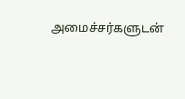அமைச்சர்களுடன்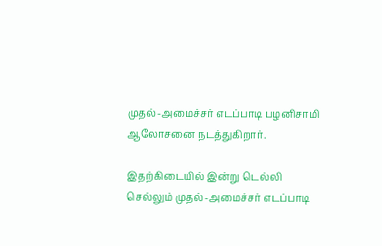முதல்-அமைச்சர் எடப்பாடி பழனிசாமி ஆலோசனை நடத்துகிறார்.

இதற்கிடையில் இன்று டெல்லி செல்லும் முதல்-அமைச்சர் எடப்பாடி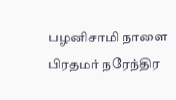பழனிசாமி நாளை பிரதமர் நரேந்திர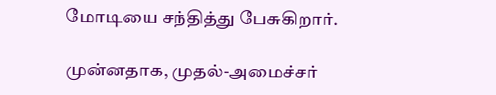மோடியை சந்தித்து பேசுகிறார்.

முன்னதாக, முதல்-அமைச்சர்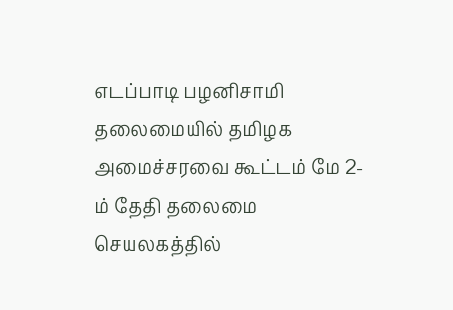எடப்பாடி பழனிசாமி தலைமையில் தமிழக அமைச்சரவை கூட்டம் மே 2-ம் தேதி தலைமை செயலகத்தில்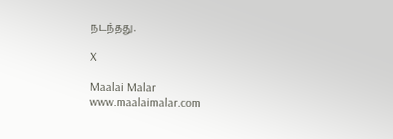நடந்தது.

X

Maalai Malar
www.maalaimalar.com